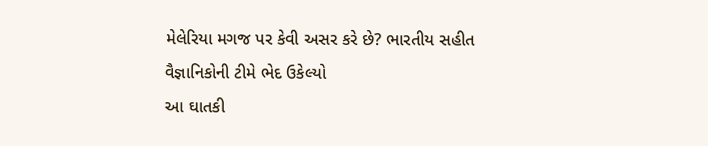મેલેરિયા મગજ પર કેવી અસર કરે છે? ભારતીય સહીત વૈજ્ઞાનિકોની ટીમે ભેદ ઉકેલ્યો
આ ઘાતકી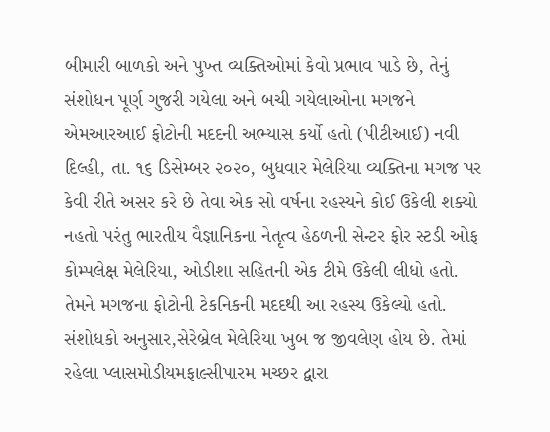બીમારી બાળકો અને પુખ્ત વ્યક્તિઓમાં કેવો પ્રભાવ પાડે છે, તેનું સંશોધન પૂર્ણ ગુજરી ગયેલા અને બચી ગયેલાઓના મગજને એમઆરઆઈ ફોટોની મદદની અભ્યાસ કર્યો હતો (પીટીઆઈ) નવી દિલ્હી, તા. ૧૬ ડિસેમ્બર ૨૦૨૦, બુધવાર મેલેરિયા વ્યક્તિના મગજ પર કેવી રીતે અસર કરે છે તેવા એક સો વર્ષના રહસ્યને કોઈ ઉકેલી શક્યો નહતો પરંતુ ભારતીય વૈજ્ઞાનિકના નેતૃત્વ હેઠળની સેન્ટર ફોર સ્ટડી ઓફ કોમ્પલેક્ષ મેલેરિયા, ઓડીશા સહિતની એક ટીમે ઉકેલી લીધો હતો. તેમને મગજના ફોટોની ટેકનિકની મદદથી આ રહસ્ય ઉકેલ્યો હતો. સંશોધકો અનુસાર,સેરેબ્રેલ મેલેરિયા ખુબ જ જીવલેણ હોય છે. તેમાં રહેલા પ્લાસમોડીયમફાલ્સીપારમ મચ્છર દ્વારા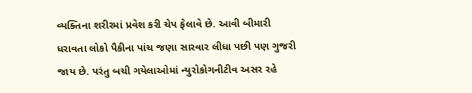વ્યક્તિના શરીરમાં પ્રવેશ કરી ચેપ ફેલાવે છે. આવી બીમારી ધરાવતા લોકો પૈકીના પાંચ જણા સારવાર લીધા પછી પણ ગુજરી જાય છે. પરંતુ બચી ગયેલાઓમાં ન્યુરોકોગનીટીવ અસર રહે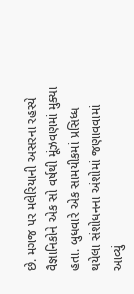છે. મગજ પર મલેરિયાની અસરના રહસ્યે વૈજ્ઞાનિકોને એક સો વર્ષથી મૂંઝવણમાં મુક્યા હતા. બુધવારે એક સામયીકમાં પ્રસિધ્ધ થયેલા સંશોધનના અંશોમાં જણાવવામાં આવ્યું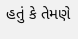હતું કે તેમણે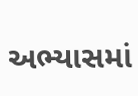અભ્યાસમાં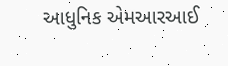આધુનિક એમઆરઆઈ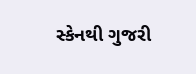સ્કેનથી ગુજરી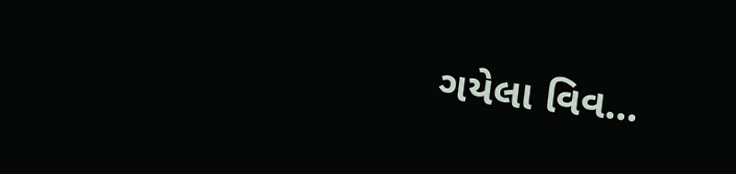ગયેલા વિવ...